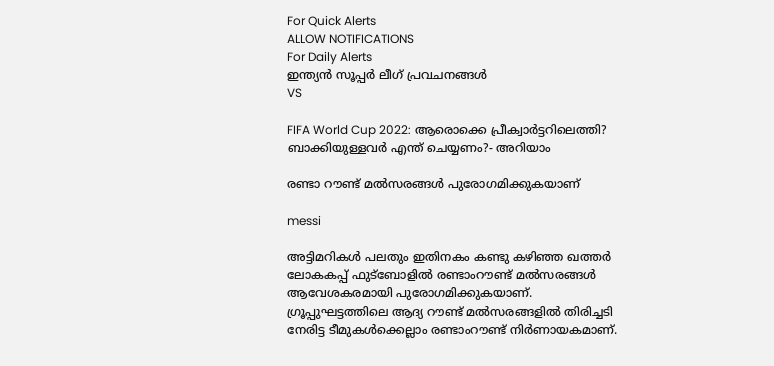For Quick Alerts
ALLOW NOTIFICATIONS
For Daily Alerts
ഇന്ത്യന്‍ സൂപ്പര്‍ ലീഗ്‌ പ്രവചനങ്ങൾ
VS

FIFA World Cup 2022: ആരൊക്കെ പ്രീക്വാര്‍ട്ടറിലെത്തി? ബാക്കിയുള്ളവര്‍ എന്ത് ചെയ്യണം?- അറിയാം

രണ്ടാ റൗണ്ട് മല്‍സരങ്ങള്‍ പുരോഗമിക്കുകയാണ്

messi

അട്ടിമറികള്‍ പലതും ഇതിനകം കണ്ടു കഴിഞ്ഞ ഖത്തര്‍ ലോകകപ്പ് ഫുട്‌ബോളില്‍ രണ്ടാംറൗണ്ട് മല്‍സരങ്ങള്‍ ആവേശകരമായി പുരോഗമിക്കുകയാണ്. ഗ്രൂപ്പുഘട്ടത്തിലെ ആദ്യ റൗണ്ട് മല്‍സരങ്ങളില്‍ തിരിച്ചടി നേരിട്ട ടീമുകള്‍ക്കെല്ലാം രണ്ടാംറൗണ്ട് നിര്‍ണായകമാണ്.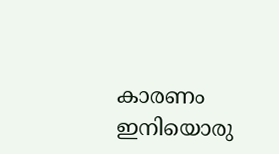കാരണം ഇനിയൊരു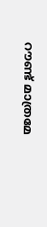റൗണ്ട് മാത്രമേ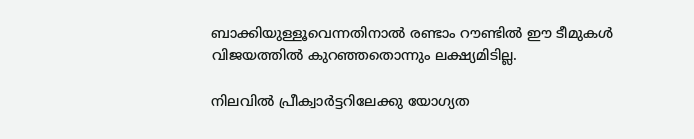ബാക്കിയുള്ളൂവെന്നതിനാല്‍ രണ്ടാം റൗണ്ടില്‍ ഈ ടീമുകള്‍ വിജയത്തില്‍ കുറഞ്ഞതൊന്നും ലക്ഷ്യമിടില്ല.

നിലവില്‍ പ്രീക്വാര്‍ട്ടറിലേക്കു യോഗ്യത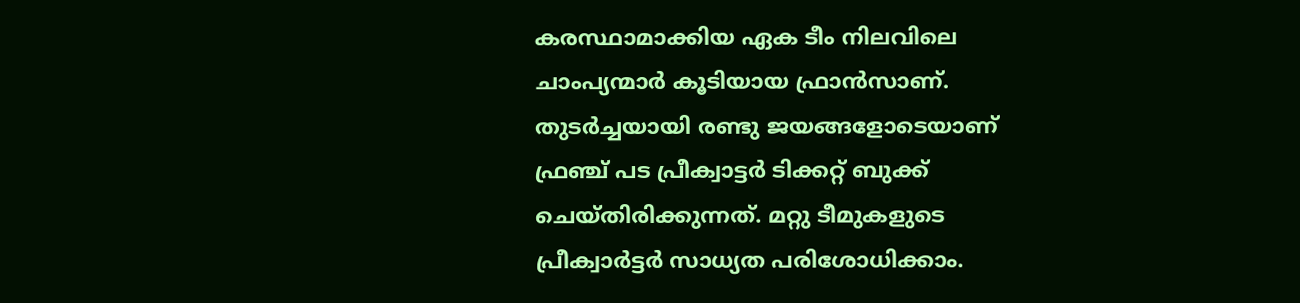കരസ്ഥാമാക്കിയ ഏക ടീം നിലവിലെ ചാംപ്യന്മാര്‍ കൂടിയായ ഫ്രാന്‍സാണ്. തുടര്‍ച്ചയായി രണ്ടു ജയങ്ങളോടെയാണ് ഫ്രഞ്ച് പട പ്രീക്വാട്ടര്‍ ടിക്കറ്റ് ബുക്ക് ചെയ്തിരിക്കുന്നത്. മറ്റു ടീമുകളുടെ പ്രീക്വാര്‍ട്ടര്‍ സാധ്യത പരിശോധിക്കാം.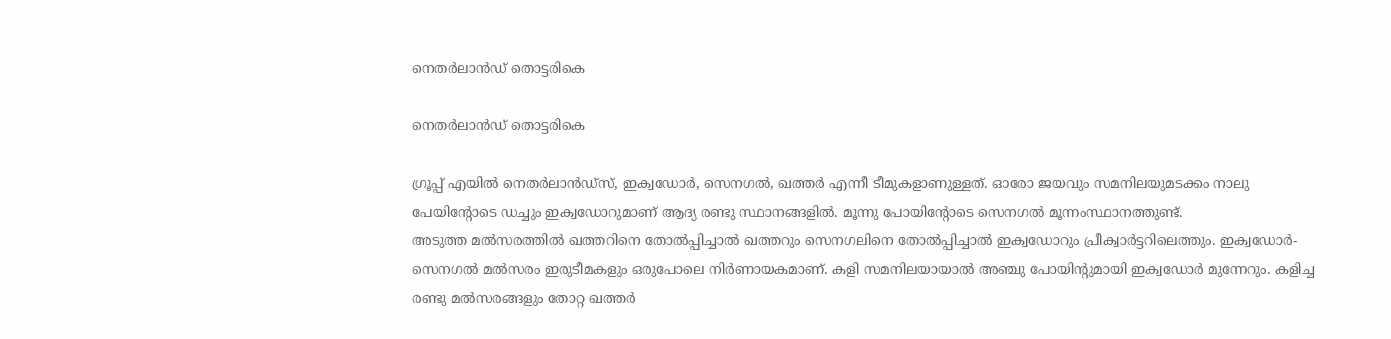നെതര്‍ലാന്‍ഡ് തൊട്ടരികെ

നെതര്‍ലാന്‍ഡ് തൊട്ടരികെ

ഗ്രൂപ്പ് എയില്‍ നെതര്‍ലാന്‍ഡ്‌സ്, ഇക്വഡോര്‍, സെനഗല്‍, ഖത്തര്‍ എന്നീ ടീമുകളാണുള്ളത്. ഓരോ ജയവും സമനിലയുമടക്കം നാലു പേയിന്റോടെ ഡച്ചും ഇക്വഡോറുമാണ് ആദ്യ രണ്ടു സ്ഥാനങ്ങളില്‍. മൂന്നു പോയിന്റോടെ സെനഗല്‍ മൂന്നംസ്ഥാനത്തുണ്ട്.
അടുത്ത മല്‍സരത്തില്‍ ഖത്തറിനെ തോല്‍പ്പിച്ചാല്‍ ഖത്തറും സെനഗലിനെ തോല്‍പ്പിച്ചാല്‍ ഇക്വഡോറും പ്രീക്വാര്‍ട്ടറിലെത്തും. ഇക്വഡോര്‍- സെനഗല്‍ മല്‍സരം ഇരുടീമകളും ഒരുപോലെ നിര്‍ണായകമാണ്. കളി സമനിലയായാല്‍ അഞ്ചു പോയിന്റുമായി ഇക്വഡോര്‍ മുന്നേറും. കളിച്ച രണ്ടു മല്‍സരങ്ങളും തോറ്റ ഖത്തര്‍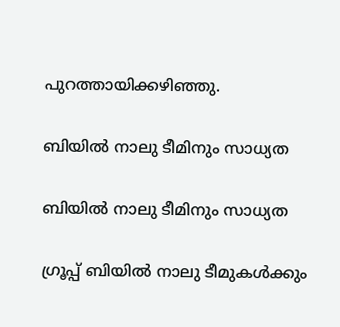പുറത്തായിക്കഴിഞ്ഞു.

ബിയില്‍ നാലു ടീമിനും സാധ്യത

ബിയില്‍ നാലു ടീമിനും സാധ്യത

ഗ്രൂപ്പ് ബിയില്‍ നാലു ടീമുകള്‍ക്കും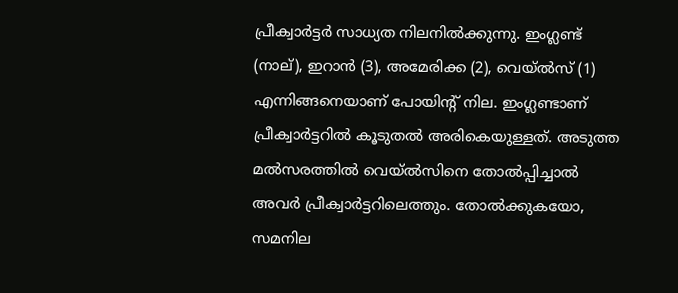പ്രീക്വാര്‍ട്ടര്‍ സാധ്യത നിലനില്‍ക്കുന്നു. ഇംഗ്ലണ്ട് (നാല്), ഇറാന്‍ (3), അമേരിക്ക (2), വെയ്ല്‍സ് (1) എന്നിങ്ങനെയാണ് പോയിന്റ് നില. ഇംഗ്ലണ്ടാണ് പ്രീക്വാര്‍ട്ടറില്‍ കൂടുതല്‍ അരികെയുള്ളത്. അടുത്ത മല്‍സരത്തില്‍ വെയ്ല്‍സിനെ തോല്‍പ്പിച്ചാല്‍ അവര്‍ പ്രീക്വാര്‍ട്ടറിലെത്തും. തോല്‍ക്കുകയോ, സമനില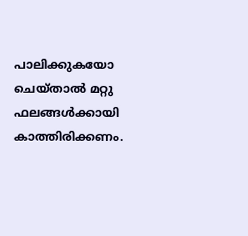പാലിക്കുകയോ ചെയ്താല്‍ മറ്റു ഫലങ്ങള്‍ക്കായി കാത്തിരിക്കണം.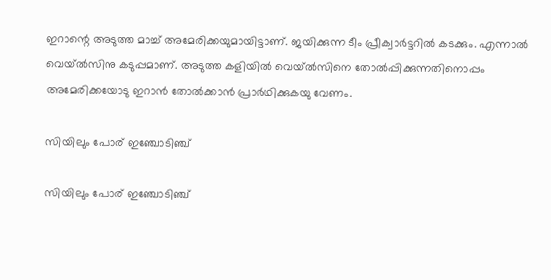ഇറാന്റെ അടുത്ത മാച്ച് അമേരിക്കയുമായിട്ടാണ്. ജയിക്കുന്ന ടീം പ്രീക്വാര്‍ട്ടറില്‍ കടക്കും. എന്നാല്‍ വെയ്ല്‍സിനു കടുപ്പമാണ്. അടുത്ത കളിയില്‍ വെയ്ല്‍സിനെ തോല്‍പ്പിക്കുന്നതിനൊപ്പം അമേരിക്കയോടു ഇറാന്‍ തോല്‍ക്കാന്‍ പ്രാര്‍ഥിക്കുകയു വേണം.

സിയിലും പോര് ഇഞ്ചോടിഞ്ച്

സിയിലും പോര് ഇഞ്ചോടിഞ്ച്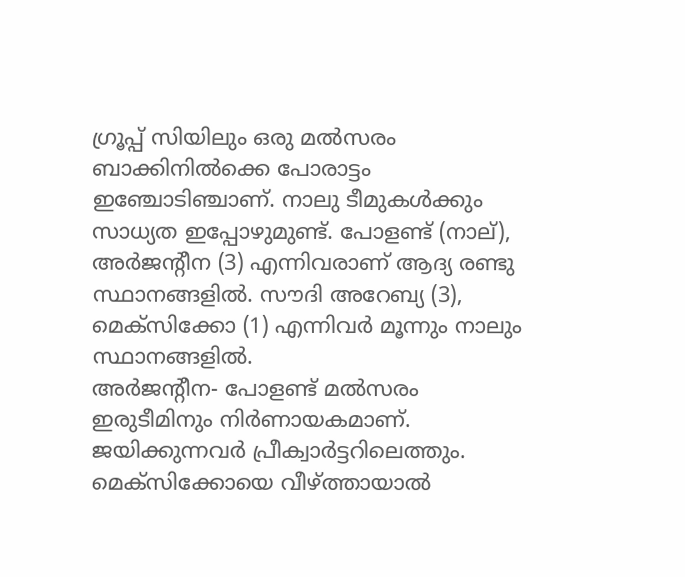ഗ്രൂപ്പ് സിയിലും ഒരു മല്‍സരം ബാക്കിനില്‍ക്കെ പോരാട്ടം ഇഞ്ചോടിഞ്ചാണ്. നാലു ടീമുകള്‍ക്കും സാധ്യത ഇപ്പോഴുമുണ്ട്. പോളണ്ട് (നാല്), അര്‍ജന്റീന (3) എന്നിവരാണ് ആദ്യ രണ്ടു സ്ഥാനങ്ങളില്‍. സൗദി അറേബ്യ (3), മെക്‌സിക്കോ (1) എന്നിവര്‍ മൂന്നും നാലും സ്ഥാനങ്ങളില്‍.
അര്‍ജന്റീന- പോളണ്ട് മല്‍സരം ഇരുടീമിനും നിര്‍ണായകമാണ്. ജയിക്കുന്നവര്‍ പ്രീക്വാര്‍ട്ടറിലെത്തും. മെക്‌സിക്കോയെ വീഴ്ത്തായാല്‍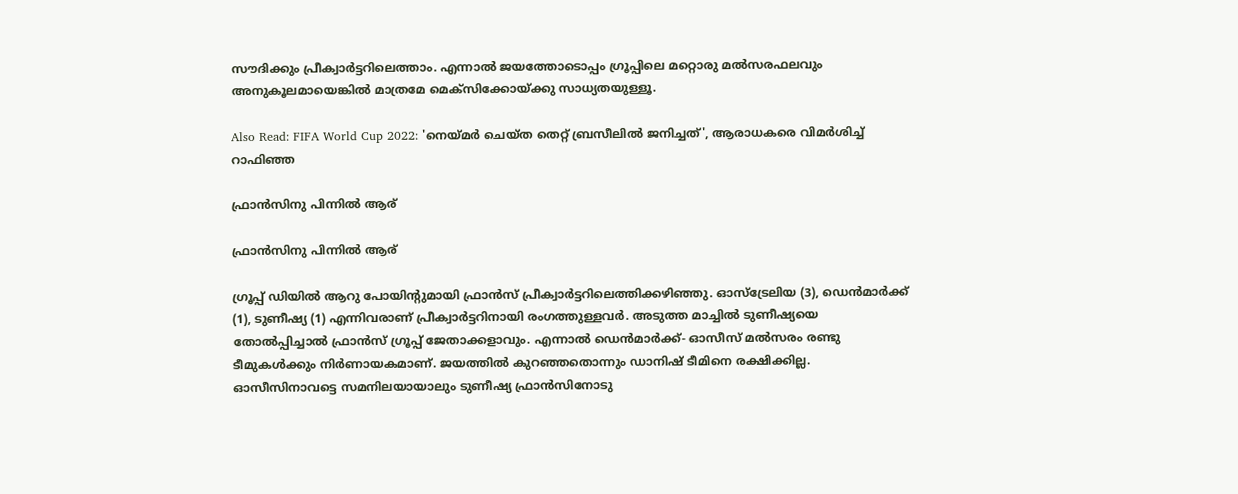സൗദിക്കും പ്രീക്വാര്‍ട്ടറിലെത്താം. എന്നാല്‍ ജയത്തോടൊപ്പം ഗ്രൂപ്പിലെ മറ്റൊരു മല്‍സരഫലവും അനുകൂലമായെങ്കില്‍ മാത്രമേ മെക്‌സിക്കോയ്ക്കു സാധ്യതയുള്ളൂ.

Also Read: FIFA World Cup 2022: 'നെയ്മര്‍ ചെയ്ത തെറ്റ് ബ്രസീലില്‍ ജനിച്ചത്', ആരാധകരെ വിമര്‍ശിച്ച് റാഫിഞ്ഞ

ഫ്രാന്‍സിനു പിന്നില്‍ ആര്

ഫ്രാന്‍സിനു പിന്നില്‍ ആര്

ഗ്രൂപ്പ് ഡിയില്‍ ആറു പോയിന്റുമായി ഫ്രാന്‍സ് പ്രീക്വാര്‍ട്ടറിലെത്തിക്കഴിഞ്ഞു. ഓസ്‌ട്രേലിയ (3), ഡെന്‍മാര്‍ക്ക് (1), ടുണീഷ്യ (1) എന്നിവരാണ് പ്രീക്വാര്‍ട്ടറിനായി രംഗത്തുള്ളവര്‍. അടുത്ത മാച്ചില്‍ ടുണീഷ്യയെ തോല്‍പ്പിച്ചാല്‍ ഫ്രാന്‍സ് ഗ്രൂപ്പ് ജേതാക്കളാവും. എന്നാല്‍ ഡെന്‍മാര്‍ക്ക്- ഓസീസ് മല്‍സരം രണ്ടു ടീമുകള്‍ക്കും നിര്‍ണായകമാണ്. ജയത്തില്‍ കുറഞ്ഞതൊന്നും ഡാനിഷ് ടീമിനെ രക്ഷിക്കില്ല. ഓസീസിനാവട്ടെ സമനിലയായാലും ടുണീഷ്യ ഫ്രാന്‍സിനോടു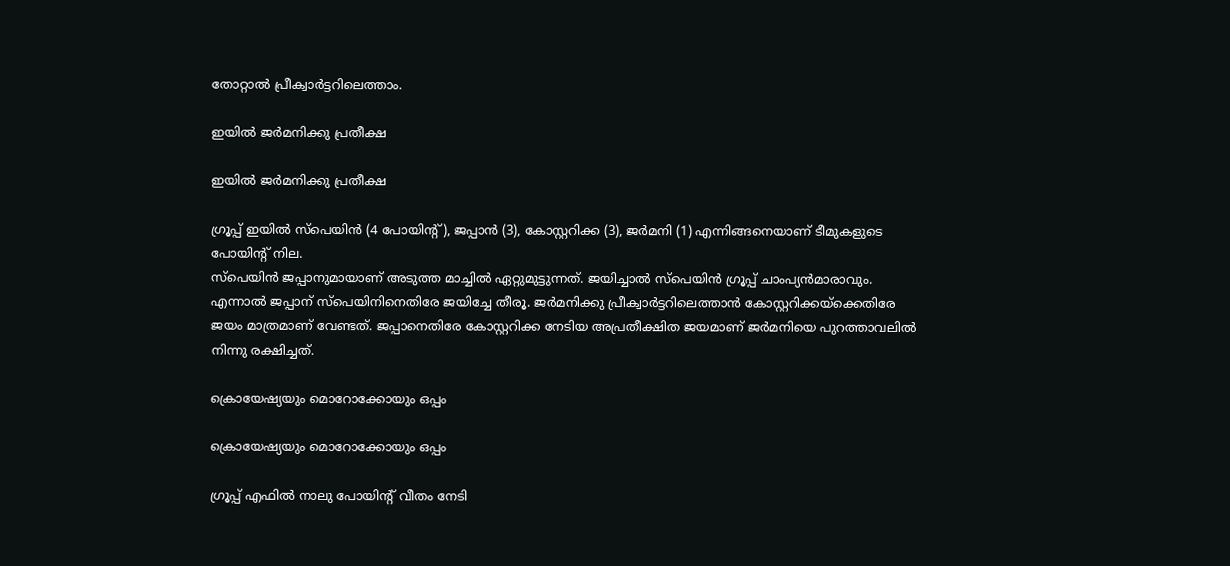തോറ്റാല്‍ പ്രീക്വാര്‍ട്ടറിലെത്താം.

ഇയില്‍ ജര്‍മനിക്കു പ്രതീക്ഷ

ഇയില്‍ ജര്‍മനിക്കു പ്രതീക്ഷ

ഗ്രൂപ്പ് ഇയില്‍ സ്‌പെയിന്‍ (4 പോയിന്റ്), ജപ്പാന്‍ (3), കോസ്റ്ററിക്ക (3), ജര്‍മനി (1) എന്നിങ്ങനെയാണ് ടീമുകളുടെ പോയിന്റ് നില.
സ്‌പെയിന്‍ ജപ്പാനുമായാണ് അടുത്ത മാച്ചില്‍ ഏറ്റുമുട്ടുന്നത്. ജയിച്ചാല്‍ സ്‌പെയിന്‍ ഗ്രൂപ്പ് ചാംപ്യന്‍മാരാവും. എന്നാല്‍ ജപ്പാന് സ്‌പെയിനിനെതിരേ ജയിച്ചേ തീരൂ. ജര്‍മനിക്കു പ്രീക്വാര്‍ട്ടറിലെത്താന്‍ കോസ്റ്ററിക്കയ്‌ക്കെതിരേ ജയം മാത്രമാണ് വേണ്ടത്. ജപ്പാനെതിരേ കോസ്റ്ററിക്ക നേടിയ അപ്രതീക്ഷിത ജയമാണ് ജര്‍മനിയെ പുറത്താവലില്‍ നിന്നു രക്ഷിച്ചത്.

ക്രൊയേഷ്യയും മൊറോക്കോയും ഒപ്പം

ക്രൊയേഷ്യയും മൊറോക്കോയും ഒപ്പം

ഗ്രൂപ്പ് എഫില്‍ നാലു പോയിന്റ് വീതം നേടി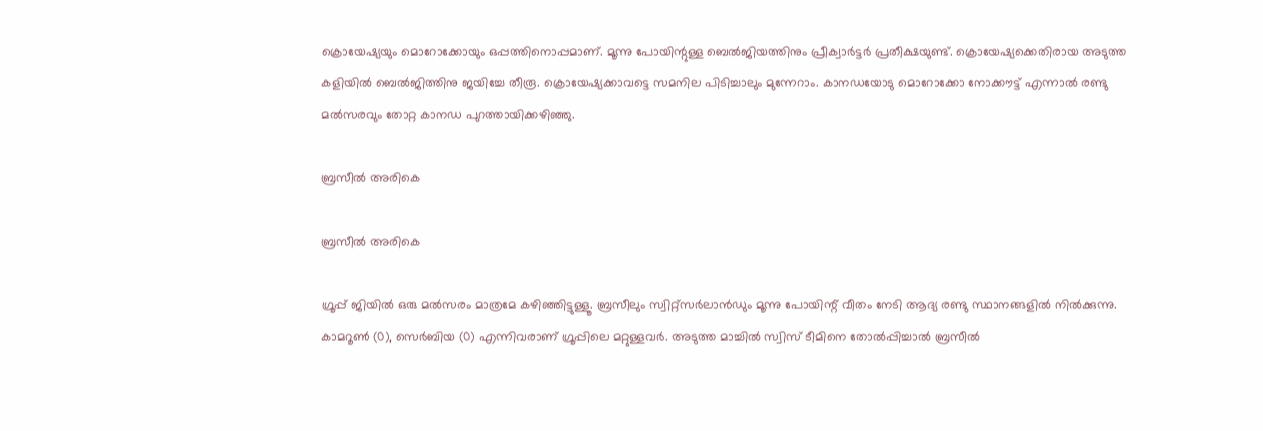ക്രൊയേഷ്യയും മൊറോക്കോയും ഒപ്പത്തിനൊപ്പമാണ്. മൂന്നു പോയിന്റുള്ള ബെല്‍ജിയത്തിനും പ്രീക്വാര്‍ട്ടര്‍ പ്രതീക്ഷയുണ്ട്. ക്രൊയേഷ്യക്കെതിരായ അടുത്ത കളിയില്‍ ബെല്‍ജിത്തിനു ജയിച്ചേ തീരൂ. ക്രൊയേഷ്യക്കാവട്ടെ സമനില പിടിച്ചാലും മുന്നേറാം. കാനഡയോടു മൊറോക്കോ നോക്കൗട്ട് എന്നാല്‍ രണ്ടു മല്‍സരവും തോറ്റ കാനഡ പുറത്തായിക്കഴിഞ്ഞു.

ബ്രസീല്‍ അരികെ

ബ്രസീല്‍ അരികെ

ഗ്രൂപ്പ് ജിയില്‍ ഒരു മല്‍സരം മാത്രമേ കഴിഞ്ഞിട്ടുള്ളൂ. ബ്രസീലും സ്വിറ്റ്‌സര്‍ലാന്‍ഡും മൂന്നു പോയിന്റ് വീതം നേടി ആദ്യ രണ്ടു സ്ഥാനങ്ങളില്‍ നില്‍ക്കുന്നു.
കാമറൂണ്‍ (0), സെര്‍ബിയ (0) എന്നിവരാണ് ഗ്രൂപ്പിലെ മറ്റുള്ളവര്‍. അടുത്ത മാച്ചില്‍ സ്വിസ് ടീമിനെ തോല്‍പ്പിച്ചാല്‍ ബ്രസീല്‍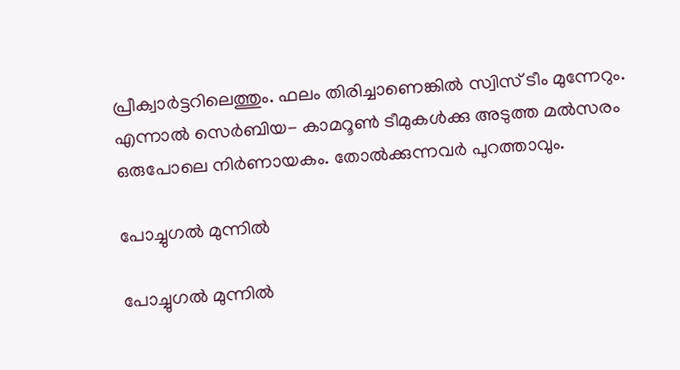പ്രീക്വാര്‍ട്ടറിലെത്തും. ഫലം തിരിച്ചാണെങ്കില്‍ സ്വിസ് ടീം മുന്നേറും. എന്നാല്‍ സെര്‍ബിയ- കാമറൂണ്‍ ടീമുകള്‍ക്കു അടുത്ത മല്‍സരം ഒരുപോലെ നിര്‍ണായകം. തോല്‍ക്കുന്നവര്‍ പുറത്താവും.

പോച്ചുഗല്‍ മുന്നില്‍

പോച്ചുഗല്‍ മുന്നില്‍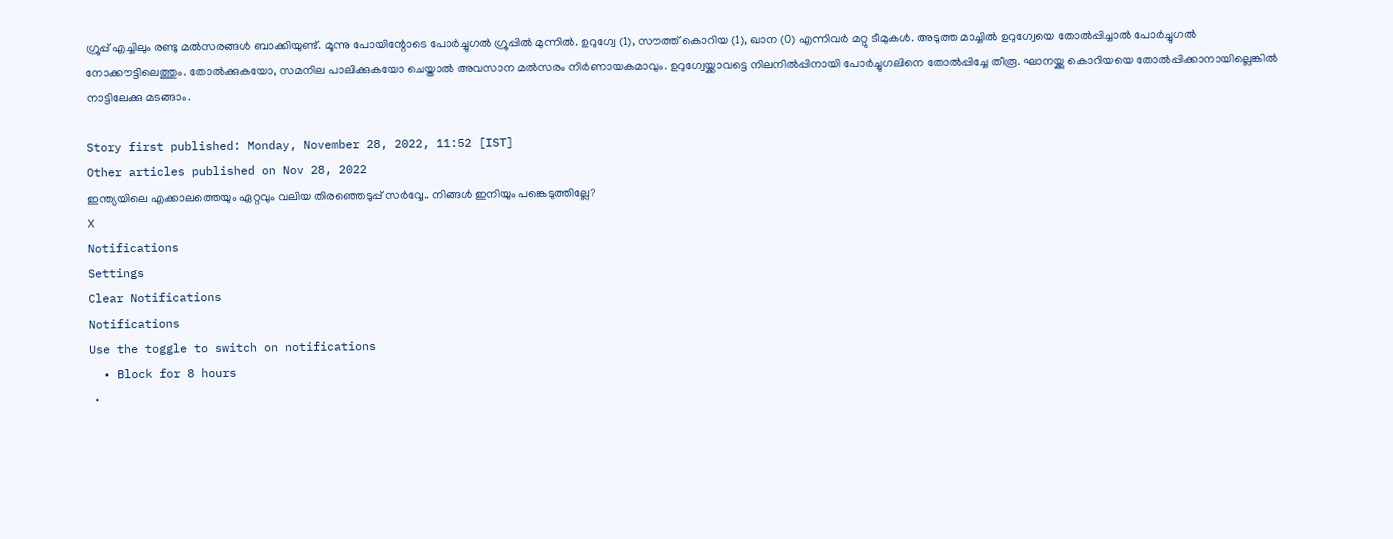ഗ്രൂപ്പ് എച്ചിലും രണ്ടു മല്‍സരങ്ങള്‍ ബാക്കിയുണ്ട്. മൂന്നു പോയിന്റോടെ പോര്‍ച്ചുഗല്‍ ഗ്രൂപ്പില്‍ മുന്നില്‍. ഉറുഗ്വേ (1), സൗത്ത് കൊറിയ (1), ഖാന (0) എന്നിവര്‍ മറ്റു ടീമുകള്‍. അടുത്ത മാച്ചില്‍ ഉറുഗ്വേയെ തോല്‍പ്പിച്ചാല്‍ പോര്‍ച്ചുഗല്‍ നോക്കൗട്ടിലെത്തും. തോല്‍ക്കുകയോ, സമനില പാലിക്കുകയോ ചെയ്താല്‍ അവസാന മല്‍സരം നിര്‍ണായകമാവും. ഉറുഗ്വേയ്ക്കാവട്ടെ നിലനില്‍പ്പിനായി പോര്‍ച്ചുഗലിനെ തോല്‍പ്പിച്ചേ തീരൂ. ഘാനയ്ക്കു കൊറിയയെ തോല്‍പ്പിക്കാനായില്ലെങ്കില്‍ നാട്ടിലേക്കു മടങ്ങാം.

Story first published: Monday, November 28, 2022, 11:52 [IST]
Other articles published on Nov 28, 2022
ഇന്ത്യയിലെ എക്കാലത്തെയും ഏറ്റവും വലിയ തിരഞ്ഞെടുപ്പ് സർവ്വേ.. നിങ്ങൾ ഇനിയും പങ്കെടുത്തില്ലേ?
X
Notifications
Settings
Clear Notifications
Notifications
Use the toggle to switch on notifications
  • Block for 8 hours
  •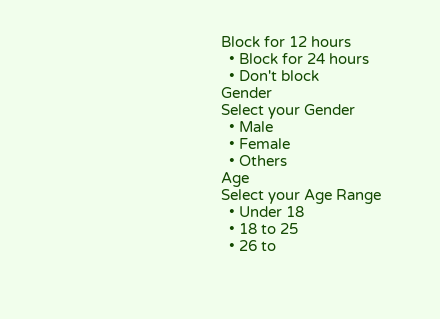Block for 12 hours
  • Block for 24 hours
  • Don't block
Gender
Select your Gender
  • Male
  • Female
  • Others
Age
Select your Age Range
  • Under 18
  • 18 to 25
  • 26 to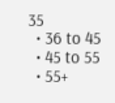35
  • 36 to 45
  • 45 to 55
  • 55+